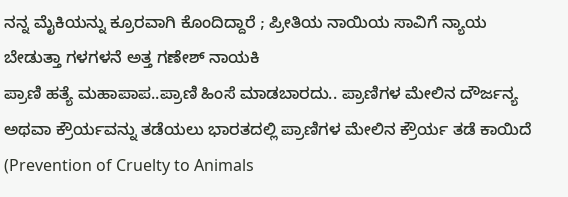ನನ್ನ ಮೈಕಿಯನ್ನು ಕ್ರೂರವಾಗಿ ಕೊಂದಿದ್ದಾರೆ ; ಪ್ರೀತಿಯ ನಾಯಿಯ ಸಾವಿಗೆ ನ್ಯಾಯ ಬೇಡುತ್ತಾ ಗಳಗಳನೆ ಅತ್ತ ಗಣೇಶ್ ನಾಯಕಿ
ಪ್ರಾಣಿ ಹತ್ಯೆ ಮಹಾಪಾಪ..ಪ್ರಾಣಿ ಹಿಂಸೆ ಮಾಡಬಾರದು.. ಪ್ರಾಣಿಗಳ ಮೇಲಿನ ದೌರ್ಜನ್ಯ ಅಥವಾ ಕ್ರೌರ್ಯವನ್ನು ತಡೆಯಲು ಭಾರತದಲ್ಲಿ ಪ್ರಾಣಿಗಳ ಮೇಲಿನ ಕ್ರೌರ್ಯ ತಡೆ ಕಾಯಿದೆ (Prevention of Cruelty to Animals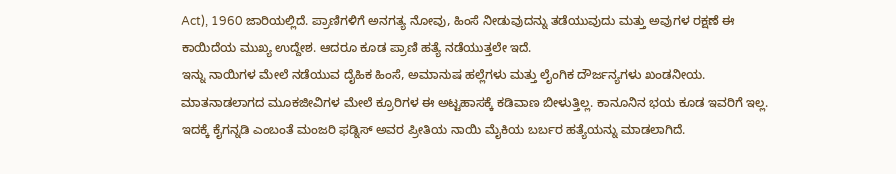Act), 1960 ಜಾರಿಯಲ್ಲಿದೆ. ಪ್ರಾಣಿಗಳಿಗೆ ಅನಗತ್ಯ ನೋವು, ಹಿಂಸೆ ನೀಡುವುದನ್ನು ತಡೆಯುವುದು ಮತ್ತು ಅವುಗಳ ರಕ್ಷಣೆ ಈ ಕಾಯಿದೆಯ ಮುಖ್ಯ ಉದ್ದೇಶ. ಆದರೂ ಕೂಡ ಪ್ರಾಣಿ ಹತ್ಯೆ ನಡೆಯುತ್ತಲೇ ಇದೆ.
ಇನ್ನು ನಾಯಿಗಳ ಮೇಲೆ ನಡೆಯುವ ದೈಹಿಕ ಹಿಂಸೆ, ಅಮಾನುಷ ಹಲ್ಲೆಗಳು ಮತ್ತು ಲೈಂಗಿಕ ದೌರ್ಜನ್ಯಗಳು ಖಂಡನೀಯ. ಮಾತನಾಡಲಾಗದ ಮೂಕಜೀವಿಗಳ ಮೇಲೆ ಕ್ರೂರಿಗಳ ಈ ಅಟ್ಟಹಾಸಕ್ಕೆ ಕಡಿವಾಣ ಬೀಳುತ್ತಿಲ್ಲ. ಕಾನೂನಿನ ಭಯ ಕೂಡ ಇವರಿಗೆ ಇಲ್ಲ. ಇದಕ್ಕೆ ಕೈಗನ್ನಡಿ ಎಂಬಂತೆ ಮಂಜರಿ ಫಡ್ನಿಸ್ ಅವರ ಪ್ರೀತಿಯ ನಾಯಿ ಮೈಕಿಯ ಬರ್ಬರ ಹತ್ಯೆಯನ್ನು ಮಾಡಲಾಗಿದೆ.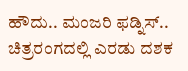ಹೌದು.. ಮಂಜರಿ ಫಡ್ನಿಸ್.. ಚಿತ್ರರಂಗದಲ್ಲಿ ಎರಡು ದಶಕ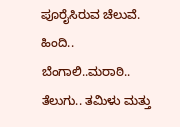ಪೂರೈಸಿರುವ ಚೆಲುವೆ. ಹಿಂದಿ.. ಬೆಂಗಾಲಿ..ಮರಾಠಿ.. ತೆಲುಗು.. ತಮಿಳು ಮತ್ತು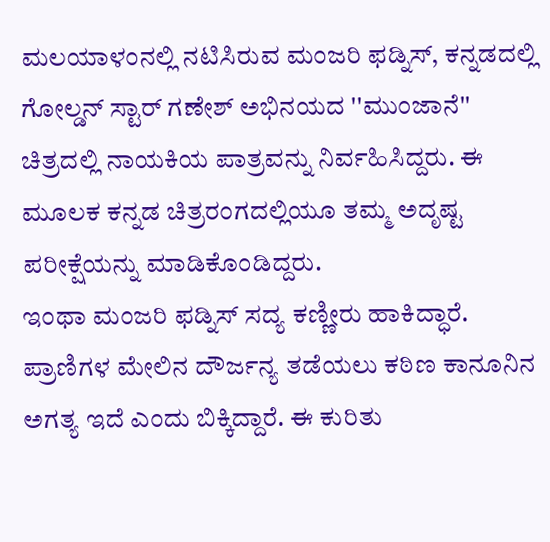ಮಲಯಾಳಂನಲ್ಲಿ ನಟಿಸಿರುವ ಮಂಜರಿ ಫಡ್ನಿಸ್, ಕನ್ನಡದಲ್ಲಿ ಗೋಲ್ಡನ್ ಸ್ಟಾರ್ ಗಣೇಶ್ ಅಭಿನಯದ ''ಮುಂಜಾನೆ'' ಚಿತ್ರದಲ್ಲಿ ನಾಯಕಿಯ ಪಾತ್ರವನ್ನು ನಿರ್ವಹಿಸಿದ್ದರು. ಈ ಮೂಲಕ ಕನ್ನಡ ಚಿತ್ರರಂಗದಲ್ಲಿಯೂ ತಮ್ಮ ಅದೃಷ್ಟ ಪರೀಕ್ಷೆಯನ್ನು ಮಾಡಿಕೊಂಡಿದ್ದರು.
ಇಂಥಾ ಮಂಜರಿ ಫಡ್ನಿಸ್ ಸದ್ಯ ಕಣ್ಣೀರು ಹಾಕಿದ್ಧಾರೆ. ಪ್ರಾಣಿಗಳ ಮೇಲಿನ ದೌರ್ಜನ್ಯ ತಡೆಯಲು ಕಠಿಣ ಕಾನೂನಿನ ಅಗತ್ಯ ಇದೆ ಎಂದು ಬಿಕ್ಕಿದ್ದಾರೆ. ಈ ಕುರಿತು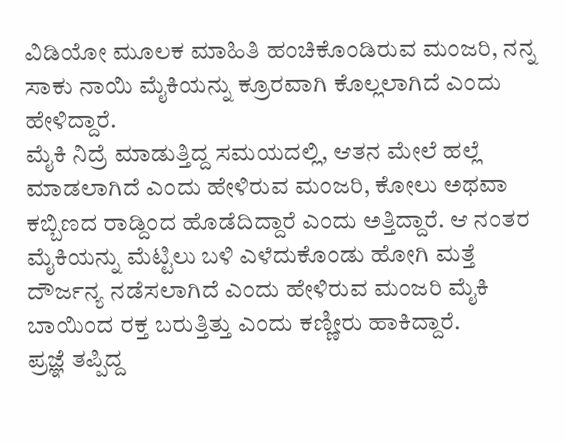ವಿಡಿಯೋ ಮೂಲಕ ಮಾಹಿತಿ ಹಂಚಿಕೊಂಡಿರುವ ಮಂಜರಿ, ನನ್ನ ಸಾಕು ನಾಯಿ ಮೈಕಿಯನ್ನು ಕ್ರೂರವಾಗಿ ಕೊಲ್ಲಲಾಗಿದೆ ಎಂದು ಹೇಳಿದ್ದಾರೆ.
ಮೈಕಿ ನಿದ್ರೆ ಮಾಡುತ್ತಿದ್ದ ಸಮಯದಲ್ಲಿ, ಆತನ ಮೇಲೆ ಹಲ್ಲೆ ಮಾಡಲಾಗಿದೆ ಎಂದು ಹೇಳಿರುವ ಮಂಜರಿ, ಕೋಲು ಅಥವಾ ಕಬ್ಬಿಣದ ರಾಡ್ದಿಂದ ಹೊಡೆದಿದ್ದಾರೆ ಎಂದು ಅತ್ತಿದ್ದಾರೆ. ಆ ನಂತರ ಮೈಕಿಯನ್ನು ಮೆಟ್ಟಿಲು ಬಳಿ ಎಳೆದುಕೊಂಡು ಹೋಗಿ ಮತ್ತೆ ದೌರ್ಜನ್ಯ ನಡೆಸಲಾಗಿದೆ ಎಂದು ಹೇಳಿರುವ ಮಂಜರಿ ಮೈಕಿ ಬಾಯಿಂದ ರಕ್ತ ಬರುತ್ತಿತ್ತು ಎಂದು ಕಣ್ಣೀರು ಹಾಕಿದ್ದಾರೆ.
ಪ್ರಜ್ಞೆ ತಪ್ಪಿದ್ದ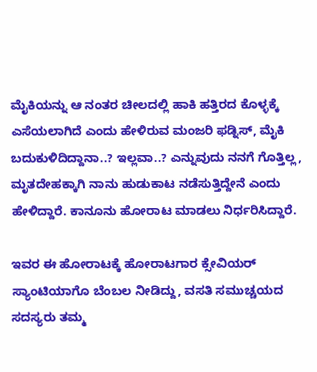ಮೈಕಿಯನ್ನು ಆ ನಂತರ ಚೀಲದಲ್ಲಿ ಹಾಕಿ ಹತ್ತಿರದ ಕೊಳ್ಳಕ್ಕೆ ಎಸೆಯಲಾಗಿದೆ ಎಂದು ಹೇಳಿರುವ ಮಂಜರಿ ಫಡ್ನಿಸ್, ಮೈಕಿ ಬದುಕುಳಿದಿದ್ದಾನಾ..? ಇಲ್ಲವಾ..? ಎನ್ನುವುದು ನನಗೆ ಗೊತ್ತಿಲ್ಲ, ಮೃತದೇಹಕ್ಕಾಗಿ ನಾನು ಹುಡುಕಾಟ ನಡೆಸುತ್ತಿದ್ದೇನೆ ಎಂದು ಹೇಳಿದ್ದಾರೆ. ಕಾನೂನು ಹೋರಾಟ ಮಾಡಲು ನಿರ್ಧರಿಸಿದ್ದಾರೆ.

ಇವರ ಈ ಹೋರಾಟಕ್ಕೆ ಹೋರಾಟಗಾರ ಕ್ಸೇವಿಯರ್ ಸ್ಯಾಂಟಿಯಾಗೊ ಬೆಂಬಲ ನೀಡಿದ್ದು, ವಸತಿ ಸಮುಚ್ಚಯದ ಸದಸ್ಯರು ತಮ್ಮ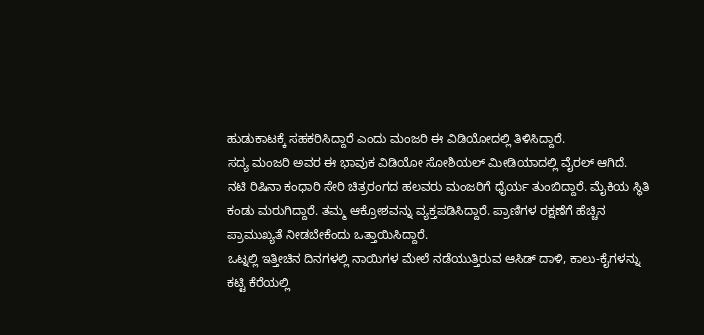ಹುಡುಕಾಟಕ್ಕೆ ಸಹಕರಿಸಿದ್ದಾರೆ ಎಂದು ಮಂಜರಿ ಈ ವಿಡಿಯೋದಲ್ಲಿ ತಿಳಿಸಿದ್ದಾರೆ.
ಸದ್ಯ ಮಂಜರಿ ಅವರ ಈ ಭಾವುಕ ವಿಡಿಯೋ ಸೋಶಿಯಲ್ ಮೀಡಿಯಾದಲ್ಲಿ ವೈರಲ್ ಆಗಿದೆ.
ನಟಿ ರಿಷಿನಾ ಕಂಧಾರಿ ಸೇರಿ ಚಿತ್ರರಂಗದ ಹಲವರು ಮಂಜರಿಗೆ ಧೈರ್ಯ ತುಂಬಿದ್ದಾರೆ. ಮೈಕಿಯ ಸ್ಥಿತಿ ಕಂಡು ಮರುಗಿದ್ದಾರೆ. ತಮ್ಮ ಆಕ್ರೋಶವನ್ನು ವ್ಯಕ್ತಪಡಿಸಿದ್ದಾರೆ. ಪ್ರಾಣಿಗಳ ರಕ್ಷಣೆಗೆ ಹೆಚ್ಚಿನ ಪ್ರಾಮುಖ್ಯತೆ ನೀಡಬೇಕೆಂದು ಒತ್ತಾಯಿಸಿದ್ದಾರೆ.
ಒಟ್ನಲ್ಲಿ ಇತ್ತೀಚಿನ ದಿನಗಳಲ್ಲಿ ನಾಯಿಗಳ ಮೇಲೆ ನಡೆಯುತ್ತಿರುವ ಆಸಿಡ್ ದಾಳಿ, ಕಾಲು-ಕೈಗಳನ್ನು ಕಟ್ಟಿ ಕೆರೆಯಲ್ಲಿ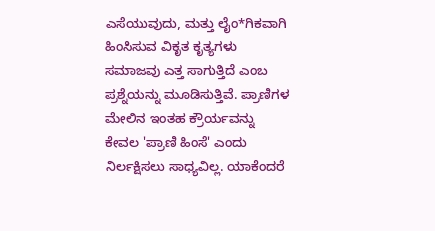ಎಸೆಯುವುದು, ಮತ್ತು ಲೈಂ*ಗಿಕವಾಗಿ ಹಿಂಸಿಸುವ ವಿಕೃತ ಕೃತ್ಯಗಳು ಸಮಾಜವು ಎತ್ತ ಸಾಗುತ್ತಿದೆ ಎಂಬ ಪ್ರಶ್ನೆಯನ್ನು ಮೂಡಿಸುತ್ತಿವೆ. ಪ್ರಾಣಿಗಳ ಮೇಲಿನ ಇಂತಹ ಕ್ರೌರ್ಯವನ್ನು ಕೇವಲ 'ಪ್ರಾಣಿ ಹಿಂಸೆ' ಎಂದು ನಿರ್ಲಕ್ಷಿಸಲು ಸಾಧ್ಯವಿಲ್ಲ. ಯಾಕೆಂದರೆ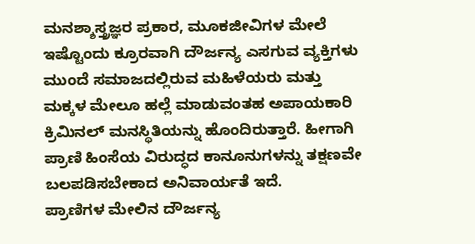ಮನಶ್ಶಾಸ್ತ್ರಜ್ಞರ ಪ್ರಕಾರ, ಮೂಕಜೀವಿಗಳ ಮೇಲೆ ಇಷ್ಟೊಂದು ಕ್ರೂರವಾಗಿ ದೌರ್ಜನ್ಯ ಎಸಗುವ ವ್ಯಕ್ತಿಗಳು ಮುಂದೆ ಸಮಾಜದಲ್ಲಿರುವ ಮಹಿಳೆಯರು ಮತ್ತು ಮಕ್ಕಳ ಮೇಲೂ ಹಲ್ಲೆ ಮಾಡುವಂತಹ ಅಪಾಯಕಾರಿ ಕ್ರಿಮಿನಲ್ ಮನಸ್ಥಿತಿಯನ್ನು ಹೊಂದಿರುತ್ತಾರೆ. ಹೀಗಾಗಿ ಪ್ರಾಣಿ ಹಿಂಸೆಯ ವಿರುದ್ಧದ ಕಾನೂನುಗಳನ್ನು ತಕ್ಷಣವೇ ಬಲಪಡಿಸಬೇಕಾದ ಅನಿವಾರ್ಯತೆ ಇದೆ.
ಪ್ರಾಣಿಗಳ ಮೇಲಿನ ದೌರ್ಜನ್ಯ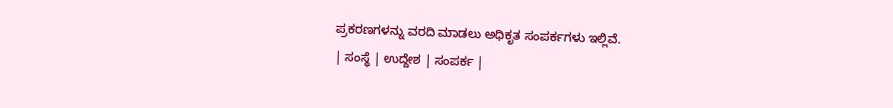ಪ್ರಕರಣಗಳನ್ನು ವರದಿ ಮಾಡಲು ಅಧಿಕೃತ ಸಂಪರ್ಕಗಳು ಇಲ್ಲಿವೆ.
| ಸಂಸ್ಥೆ | ಉದ್ದೇಶ | ಸಂಪರ್ಕ |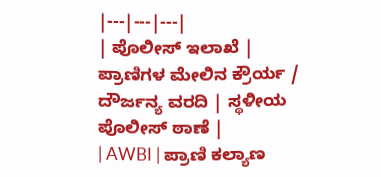|---|---|---|
| ಪೊಲೀಸ್ ಇಲಾಖೆ | ಪ್ರಾಣಿಗಳ ಮೇಲಿನ ಕ್ರೌರ್ಯ / ದೌರ್ಜನ್ಯ ವರದಿ | ಸ್ಥಳೀಯ ಪೊಲೀಸ್ ಠಾಣೆ |
| AWBI | ಪ್ರಾಣಿ ಕಲ್ಯಾಣ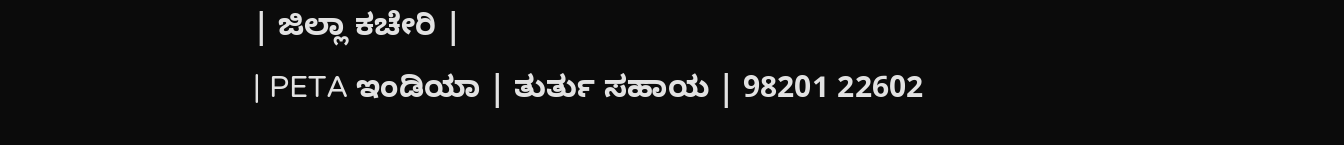| ಜಿಲ್ಲಾ ಕಚೇರಿ |
| PETA ಇಂಡಿಯಾ | ತುರ್ತು ಸಹಾಯ | 98201 22602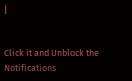|


Click it and Unblock the Notifications